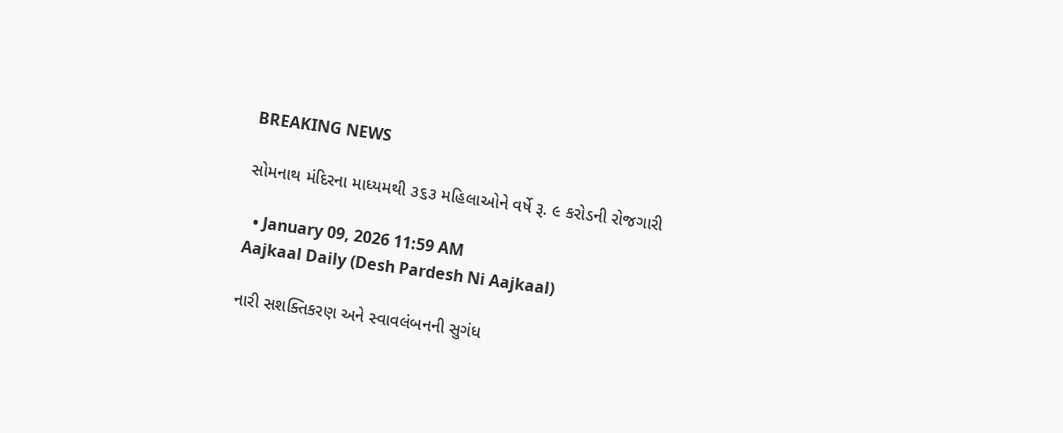BREAKING NEWS

સોમનાથ મંદિરના માધ્યમથી ૩૬૩ મહિલાઓને વર્ષે રૂ. ૯ કરોડની રોજગારી

  • January 09, 2026 11:59 AM
Aajkaal Daily (Desh Pardesh Ni Aajkaal)

નારી સશક્તિકરણ અને સ્વાવલંબનની સુગંધ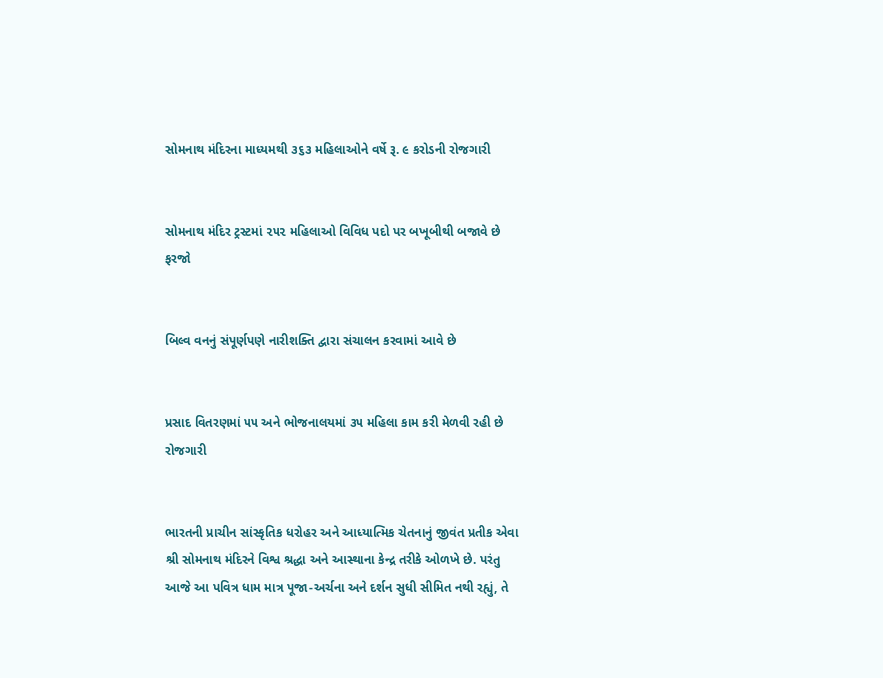સોમનાથ મંદિરના માધ્યમથી ૩૬૩ મહિલાઓને વર્ષે રૂ. ૯ કરોડની રોજગારી


સોમનાથ મંદિર ટ્રસ્ટમાં ૨૫૨ મહિલાઓ વિવિધ પદો પર બખૂબીથી બજાવે છે ફરજો


બિલ્વ વનનું સંપૂર્ણપણે નારીશક્તિ દ્વારા સંચાલન કરવામાં આવે છે


પ્રસાદ વિતરણમાં ૫૫ અને ભોજનાલયમાં ૩૫ મહિલા કામ કરી મેળવી રહી છે રોજગારી


ભારતની પ્રાચીન સાંસ્કૃતિક ધરોહર અને આધ્યાત્મિક ચેતનાનું જીવંત પ્રતીક એવા શ્રી સોમનાથ મંદિરને વિશ્વ શ્રદ્ધા અને આસ્થાના કેન્દ્ર તરીકે ઓળખે છે. પરંતુ આજે આ પવિત્ર ધામ માત્ર પૂજા-અર્ચના અને દર્શન સુધી સીમિત નથી રહ્યું, તે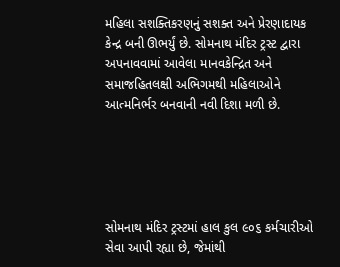મહિલા સશક્તિકરણનું સશક્ત અને પ્રેરણાદાયક કેન્દ્ર બની ઊભર્યું છે. સોમનાથ મંદિર ટ્રસ્ટ દ્વારા અપનાવવામાં આવેલા માનવકેન્દ્રિત અને સમાજહિતલક્ષી અભિગમથી મહિલાઓને આત્મનિર્ભર બનવાની નવી દિશા મળી છે.





સોમનાથ મંદિર ટ્રસ્ટમાં હાલ કુલ ૯૦૬ કર્મચારીઓ સેવા આપી રહ્યા છે, જેમાંથી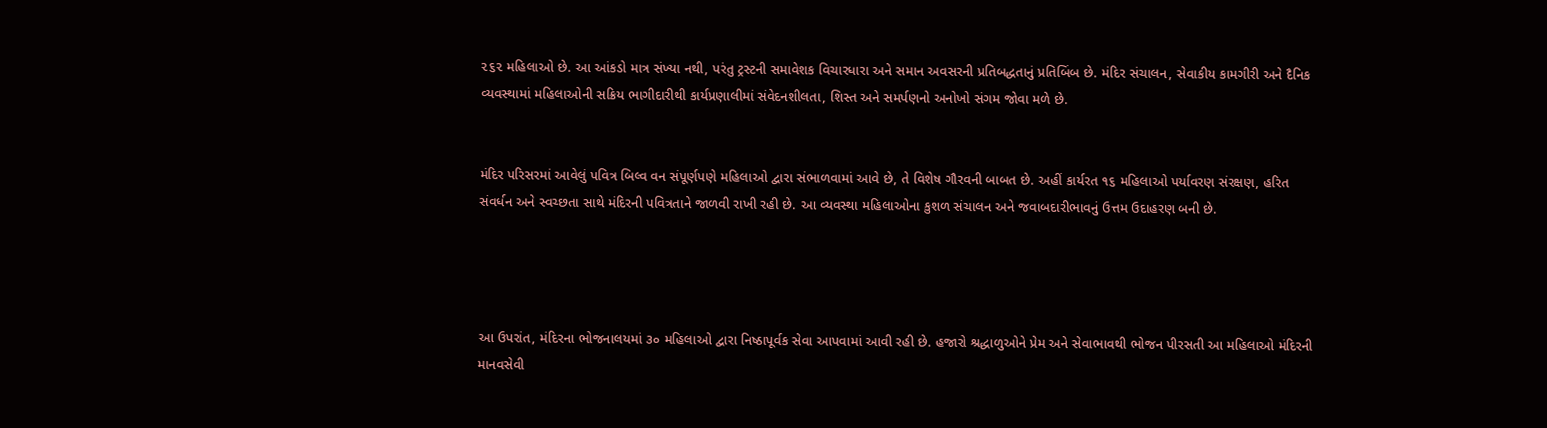૨૬૨ મહિલાઓ છે. આ આંકડો માત્ર સંખ્યા નથી, પરંતુ ટ્રસ્ટની સમાવેશક વિચારધારા અને સમાન અવસરની પ્રતિબદ્ધતાનું પ્રતિબિંબ છે. મંદિર સંચાલન, સેવાકીય કામગીરી અને દૈનિક વ્યવસ્થામાં મહિલાઓની સક્રિય ભાગીદારીથી કાર્યપ્રણાલીમાં સંવેદનશીલતા, શિસ્ત અને સમર્પણનો અનોખો સંગમ જોવા મળે છે.


મંદિર પરિસરમાં આવેલું પવિત્ર બિલ્વ વન સંપૂર્ણપણે મહિલાઓ દ્વારા સંભાળવામાં આવે છે, તે વિશેષ ગૌરવની બાબત છે. અહીં કાર્યરત ૧૬ મહિલાઓ પર્યાવરણ સંરક્ષણ, હરિત સંવર્ધન અને સ્વચ્છતા સાથે મંદિરની પવિત્રતાને જાળવી રાખી રહી છે. આ વ્યવસ્થા મહિલાઓના કુશળ સંચાલન અને જવાબદારીભાવનું ઉત્તમ ઉદાહરણ બની છે.




આ ઉપરાંત, મંદિરના ભોજનાલયમાં ૩૦ મહિલાઓ દ્વારા નિષ્ઠાપૂર્વક સેવા આપવામાં આવી રહી છે. હજારો શ્રદ્ધાળુઓને પ્રેમ અને સેવાભાવથી ભોજન પીરસતી આ મહિલાઓ મંદિરની માનવસેવી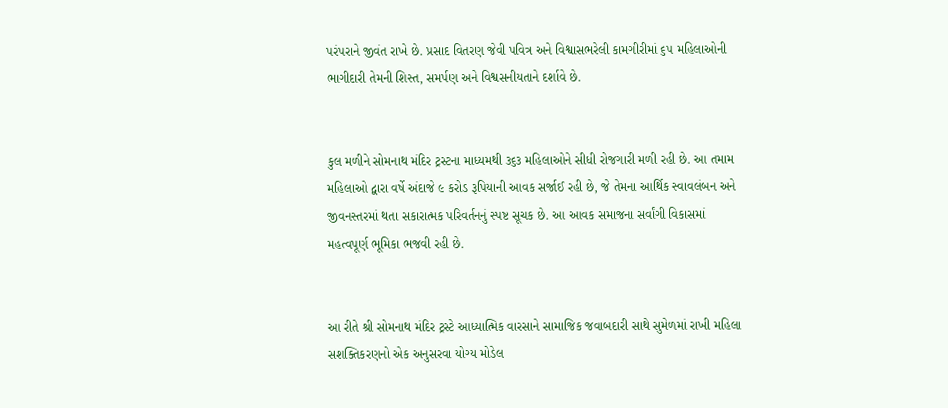પરંપરાને જીવંત રાખે છે. પ્રસાદ વિતરણ જેવી પવિત્ર અને વિશ્વાસભરેલી કામગીરીમાં ૬૫ મહિલાઓની ભાગીદારી તેમની શિસ્ત, સમર્પણ અને વિશ્વસનીયતાને દર્શાવે છે.


કુલ મળીને સોમનાથ મંદિર ટ્રસ્ટના માધ્યમથી ૩૬૩ મહિલાઓને સીધી રોજગારી મળી રહી છે. આ તમામ મહિલાઓ દ્વારા વર્ષે અંદાજે ૯ કરોડ રૂપિયાની આવક સર્જાઈ રહી છે, જે તેમના આર્થિક સ્વાવલંબન અને જીવનસ્તરમાં થતા સકારાત્મક પરિવર્તનનું સ્પષ્ટ સૂચક છે. આ આવક સમાજના સર્વાંગી વિકાસમાં મહત્વપૂર્ણ ભૂમિકા ભજવી રહી છે.


આ રીતે શ્રી સોમનાથ મંદિર ટ્રસ્ટે આધ્યાત્મિક વારસાને સામાજિક જવાબદારી સાથે સુમેળમાં રાખી મહિલા સશક્તિકરણનો એક અનુસરવા યોગ્ય મોડેલ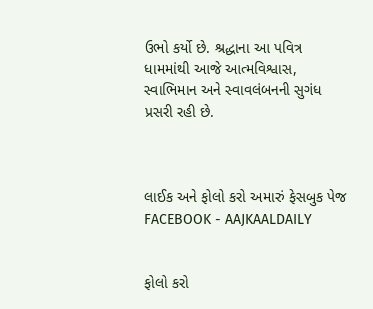ઉભો કર્યો છે. શ્રદ્ધાના આ પવિત્ર ધામમાંથી આજે આત્મવિશ્વાસ, સ્વાભિમાન અને સ્વાવલંબનની સુગંધ પ્રસરી રહી છે.



લાઈક અને ફોલો કરો અમારું ફેસબુક પેજ FACEBOOK - AAJKAALDAILY


ફોલો કરો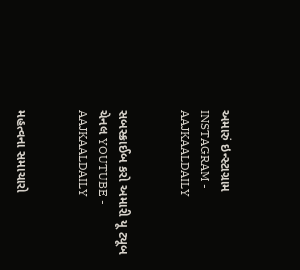અમારું ઇન્સ્ટાગ્રામ INSTAGRAM - AAJKAALDAILY


સબસ્ક્રાઈબ કરો અમારી યૂ ટ્યૂબ ચેનલ YOUTUBE - AAJKAALDAILY


મહત્વના સમાચારો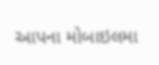આપના મોબાઇલમા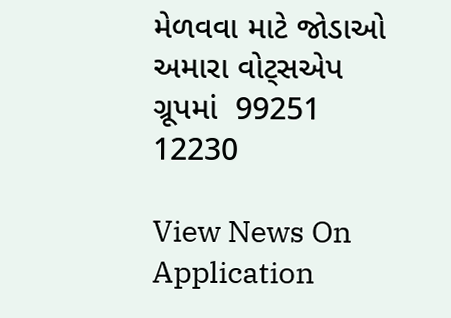મેળવવા માટે જોડાઓ અમારા વોટ્સએપ ગ્રૂપમાં  99251 12230

View News On Application